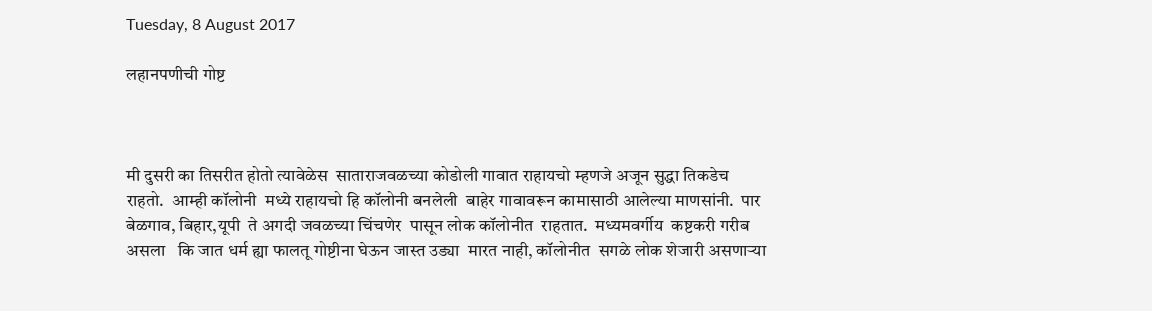Tuesday, 8 August 2017

लहानपणीची गोष्ट



मी दुसरी का तिसरीत होतो त्यावेळेस  साताराजवळच्या कोडोली गावात राहायचो म्हणजे अजून सुद्धा तिकडेच राहतो.  आम्ही कॉलोनी  मध्ये राहायचो हि कॉलोनी बनलेली  बाहेर गावावरून कामासाठी आलेल्या माणसांनी.  पार बेळगाव, बिहार,यूपी  ते अगदी जवळच्या चिंचणेर  पासून लोक कॉलोनीत  राहतात.  मध्यमवर्गीय  कष्टकरी गरीब असला   कि जात धर्म ह्या फालतू गोष्टीना घेऊन जास्त उड्या  मारत नाही, कॉलोनीत  सगळे लोक शेजारी असणाऱ्या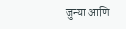जुन्या आणि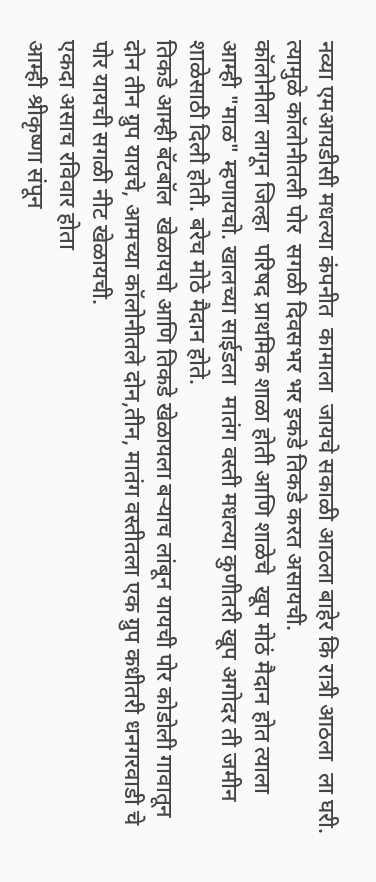नव्या एमआयडीसी मधल्या कंपनीत  कामाला  जायचे सकाळी आठला बाहेर कि रात्री आठला  ला घरी. त्यामुळे कॉलोनीतली पोर  सगळी दिवसभर भर इकडे तिकडे करत असायची.
कॉलोनीला लागून जिल्हा  परिषद प्राथमिक शाळा होती आणि शाळेचे  खूप मोठं मैदान होत त्याला आम्ही "माळ" म्हणायचो. खालच्या साईडला  मातंग वस्ती मधल्या कुणीतरी खूप अगोदर ती जमीन शाळेसाठी दिली होती. बरेच मोठे मैदान होते.
तिकडे आम्ही बॅटबॉल  खेळायचो आणि तिकडे खेळायला बऱ्याच लांबून यायची पोर कोडोली गावातून दोन तीन ग्रुप यायचे, आमच्या कॉलोनीतले दोन,तीन, मातंग वस्तीतला एक ग्रुप कधीतरी धनगरवाडी चे पोर यायची सगळी नीट खेळायची.
एकदा असाच रविवार होता
आम्ही श्रीकृष्णा संपून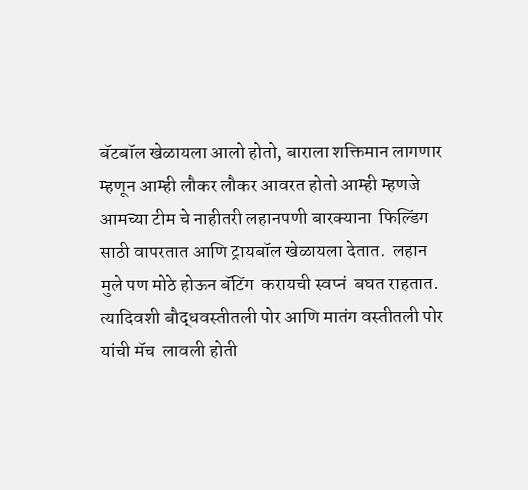बॅटबॉल खेळायला आलो होतो, बाराला शक्तिमान लागणार म्हणून आम्ही लौकर लौकर आवरत होतो आम्ही म्हणजे आमच्या टीम चे नाहीतरी लहानपणी बारक्याना  फिल्डिंग साठी वापरतात आणि ट्रायबॉल खेळायला देतात.  लहान मुले पण मोठे होऊन बॅटिंग  करायची स्वप्नं  बघत राहतात.
त्यादिवशी बौद्धवस्तीतली पोर आणि मातंग वस्तीतली पोर यांची मॅच  लावली होती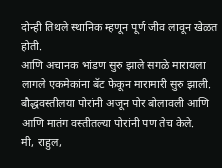दोन्ही तिथले स्थानिक म्हणून पूर्ण जीव लावून खेळत होती.
आणि अचानक भांडण सुरु झाले सगळे मारायला लागले एकमेकांना बॅट फेकून मारामारी सुरु झाली.  बौद्धवस्तीलया पोरांनी अजून पोर बोलावली आणि आणि मातंग वस्तीतल्या पोरांनी पण तेच केले.
मी, राहुल,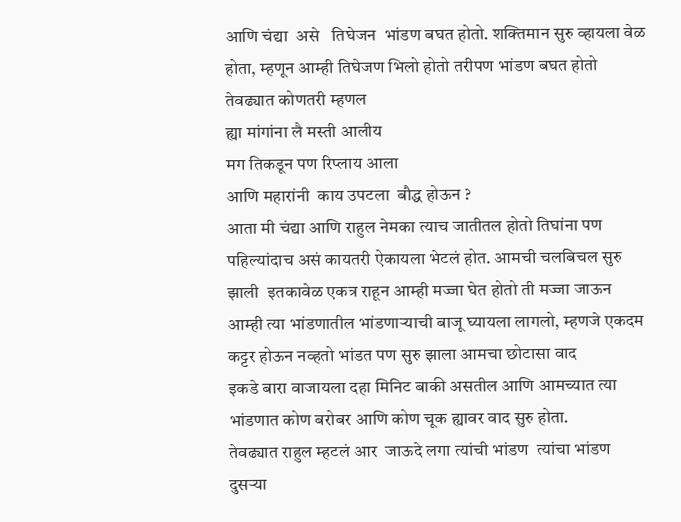आणि चंद्या  असे   तिघेजन  भांडण बघत होतो. शक्तिमान सुरु व्हायला वेळ होता, म्हणून आम्ही तिघेजण भिलो होतो तरीपण भांडण बघत होतो तेवढ्यात कोणतरी म्हणल
ह्या मांगांना लै मस्ती आलीय
मग तिकडून पण रिप्लाय आला
आणि महारांनी  काय उपटला  बौद्ध होऊन ?
आता मी चंद्या आणि राहुल नेमका त्याच जातीतल होतो तिघांना पण पहिल्यांदाच असं कायतरी ऐकायला भेटलं होत. आमची चलबिचल सुरु झाली  इतकावेळ एकत्र राहून आम्ही मज्जा घेत होतो ती मज्जा जाऊन आम्ही त्या भांडणातील भांडणाऱ्याची बाजू घ्यायला लागलो, म्हणजे एकदम कट्टर होऊन नव्हतो भांडत पण सुरु झाला आमचा छोटासा वाद
इकडे बारा वाजायला दहा मिनिट बाकी असतील आणि आमच्यात त्या भांडणात कोण बरोबर आणि कोण चूक ह्यावर वाद सुरु होता.
तेवढ्यात राहुल म्हटलं आर  जाऊदे लगा त्यांची भांडण  त्यांचा भांडण दुसऱ्या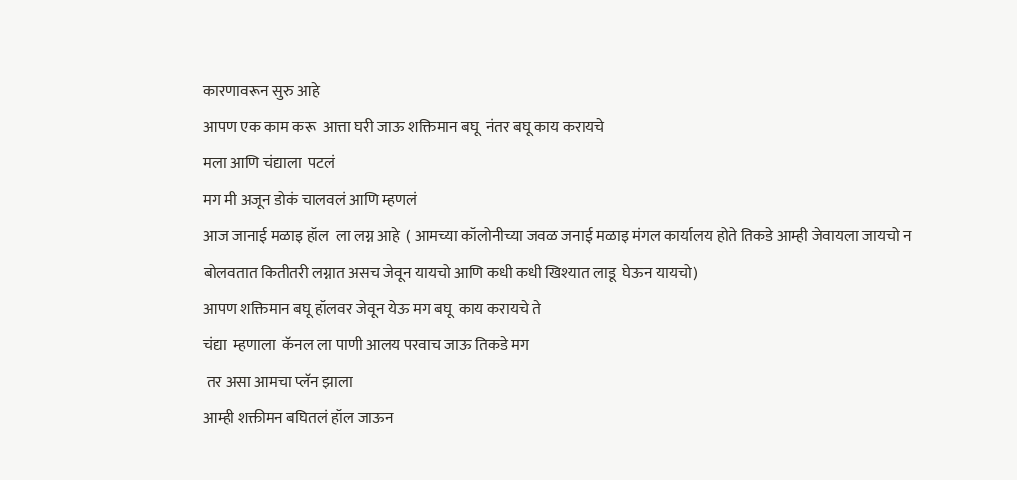कारणावरून सुरु आहे
आपण एक काम करू  आत्ता घरी जाऊ शक्तिमान बघू  नंतर बघू काय करायचे
मला आणि चंद्याला  पटलं
मग मी अजून डोकं चालवलं आणि म्हणलं
आज जानाई मळाइ हॉल  ला लग्न आहे  ( आमच्या कॉलोनीच्या जवळ जनाई मळाइ मंगल कार्यालय होते तिकडे आम्ही जेवायला जायचो न बोलवतात कितीतरी लग्नात असच जेवून यायचो आणि कधी कधी खिश्यात लाडू  घेऊन यायचो)
आपण शक्तिमान बघू हॉलवर जेवून येऊ मग बघू  काय करायचे ते
चंद्या  म्हणाला  कॅनल ला पाणी आलय परवाच जाऊ तिकडे मग
 तर असा आमचा प्लॅन झाला
आम्ही शक्तीमन बघितलं हॉल जाऊन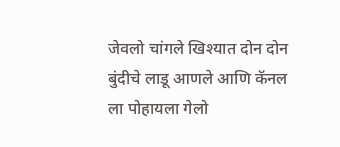जेवलो चांगले खिश्यात दोन दोन बुंदीचे लाडू आणले आणि कॅनल ला पोहायला गेलो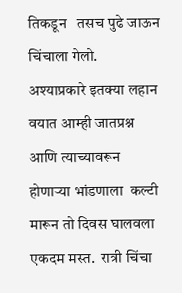तिकडून   तसच पुढे जाऊन चिंचाला गेलो.
अश्याप्रकारे इतक्या लहान वयात आम्ही जातप्रश्न आणि त्याच्यावरून होणाऱ्या भांडणाला  कल्टी मारून तो दिवस घालवला एकदम मस्त.  रात्री चिंचा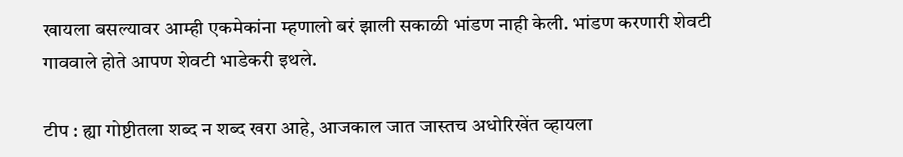खायला बसल्यावर आम्ही एकमेकांना म्हणालो बरं झाली सकाळी भांडण नाही केली. भांडण करणारी शेवटी गाववाले होते आपण शेवटी भाडेकरी इथले.

टीप : ह्या गोष्टीतला शब्द न शब्द खरा आहे, आजकाल जात जास्तच अधोरिखेंत व्हायला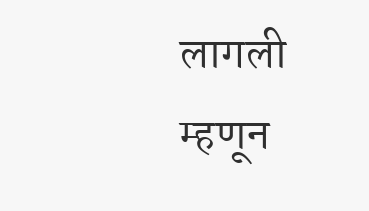लागली म्हणून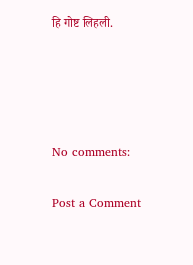हि गोष्ट लिहली.




No comments:

Post a Comment